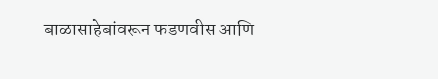बाळासाहेबांवरून फडणवीस आणि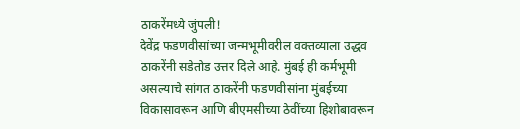ठाकरेंमध्ये जुंपली!
देवेंद्र फडणवीसांच्या जन्मभूमीवरील वक्तव्याला उद्धव ठाकरेंनी सडेतोड उत्तर दिले आहे. मुंबई ही कर्मभूमी असल्याचे सांगत ठाकरेंनी फडणवीसांना मुंबईच्या विकासावरून आणि बीएमसीच्या ठेवींच्या हिशोबावरून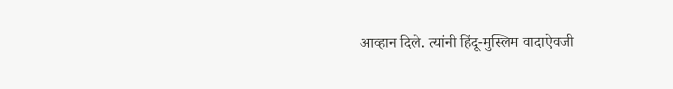आव्हान दिले. त्यांनी हिंदू-मुस्लिम वादाऐवजी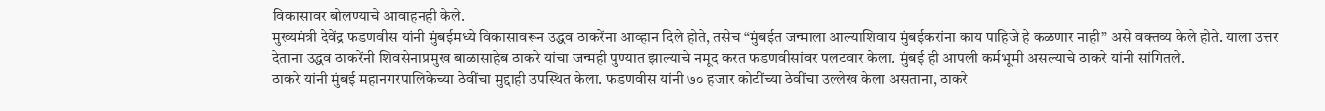विकासावर बोलण्याचे आवाहनही केले.
मुख्यमंत्री देवेंद्र फडणवीस यांनी मुंबईमध्ये विकासावरून उद्धव ठाकरेंना आव्हान दिले होते, तसेच “मुंबईत जन्माला आल्याशिवाय मुंबईकरांना काय पाहिजे हे कळणार नाही” असे वक्तव्य केले होते. याला उत्तर देताना उद्धव ठाकरेंनी शिवसेनाप्रमुख बाळासाहेब ठाकरे यांचा जन्मही पुण्यात झाल्याचे नमूद करत फडणवीसांवर पलटवार केला. मुंबई ही आपली कर्मभूमी असल्याचे ठाकरे यांनी सांगितले.
ठाकरे यांनी मुंबई महानगरपालिकेच्या ठेवींचा मुद्दाही उपस्थित केला. फडणवीस यांनी ७० हजार कोटींच्या ठेवींचा उल्लेख केला असताना, ठाकरे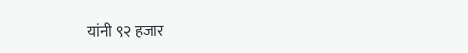यांनी ९२ हजार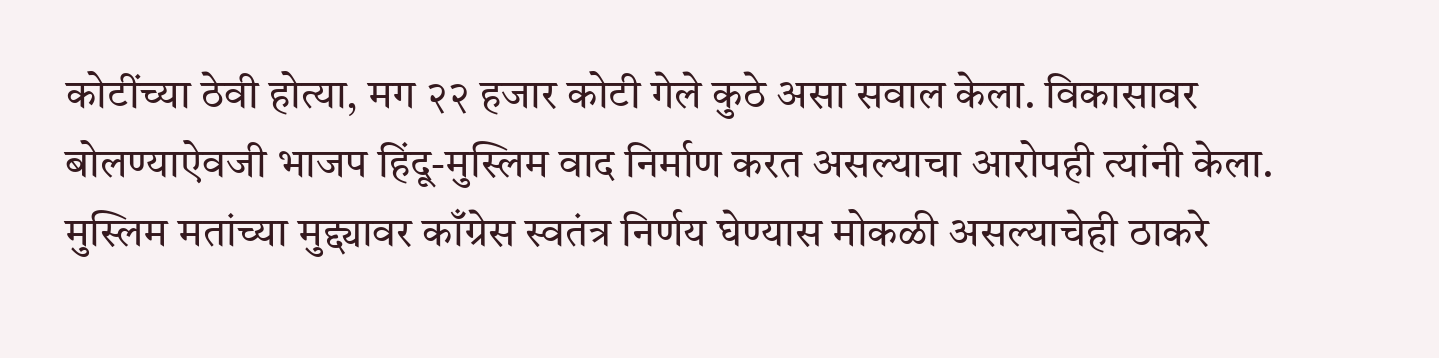कोटींच्या ठेवी होत्या, मग २२ हजार कोटी गेले कुठे असा सवाल केला. विकासावर बोलण्याऐवजी भाजप हिंदू-मुस्लिम वाद निर्माण करत असल्याचा आरोपही त्यांनी केला. मुस्लिम मतांच्या मुद्द्यावर काँग्रेस स्वतंत्र निर्णय घेण्यास मोकळी असल्याचेही ठाकरे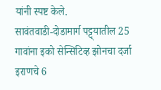यांनी स्पष्ट केले.
सावंतवाडी-दोडामार्ग पट्ट्यातील 25 गावांना इको सेन्सिटिव्ह झोनचा दर्जा
इराणचे 6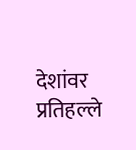देशांवर प्रतिहल्ले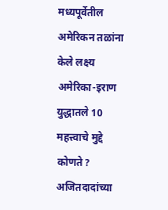मध्यपूर्वेतील अमेरिकन तळांना केले लक्ष्य
अमेरिका-इराण युद्धातले 10 महत्त्वाचे मुद्दे कोणते?
अजितदादांच्या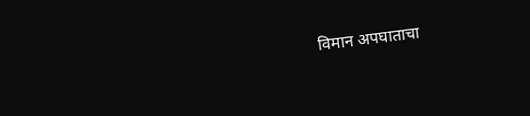विमान अपघाताचा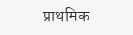प्राथमिक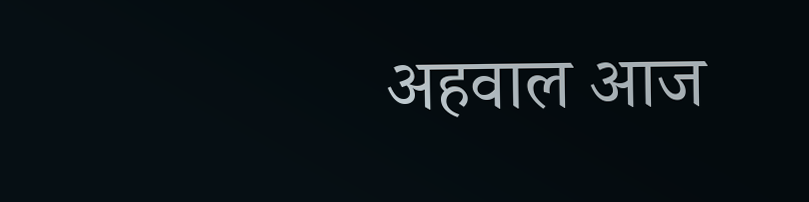अहवाल आज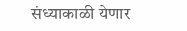संध्याकाळी येणार